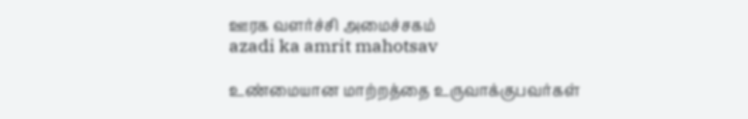ஊரக வளர்ச்சி அமைச்சகம்
azadi ka amrit mahotsav

உண்மையான மாற்றத்தை உருவாக்குபவர்கள்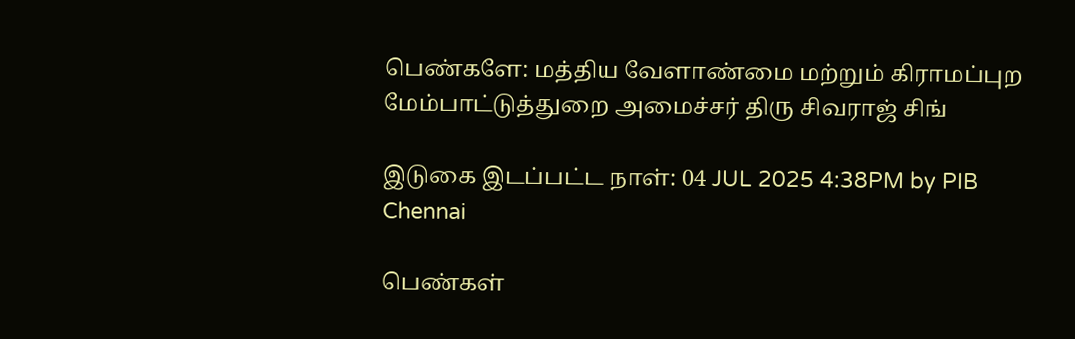பெண்களே: மத்திய வேளாண்மை மற்றும் கிராமப்புற மேம்பாட்டுத்துறை அமைச்சர் திரு சிவராஜ் சிங்

இடுகை இடப்பட்ட நாள்: 04 JUL 2025 4:38PM by PIB Chennai

பெண்கள்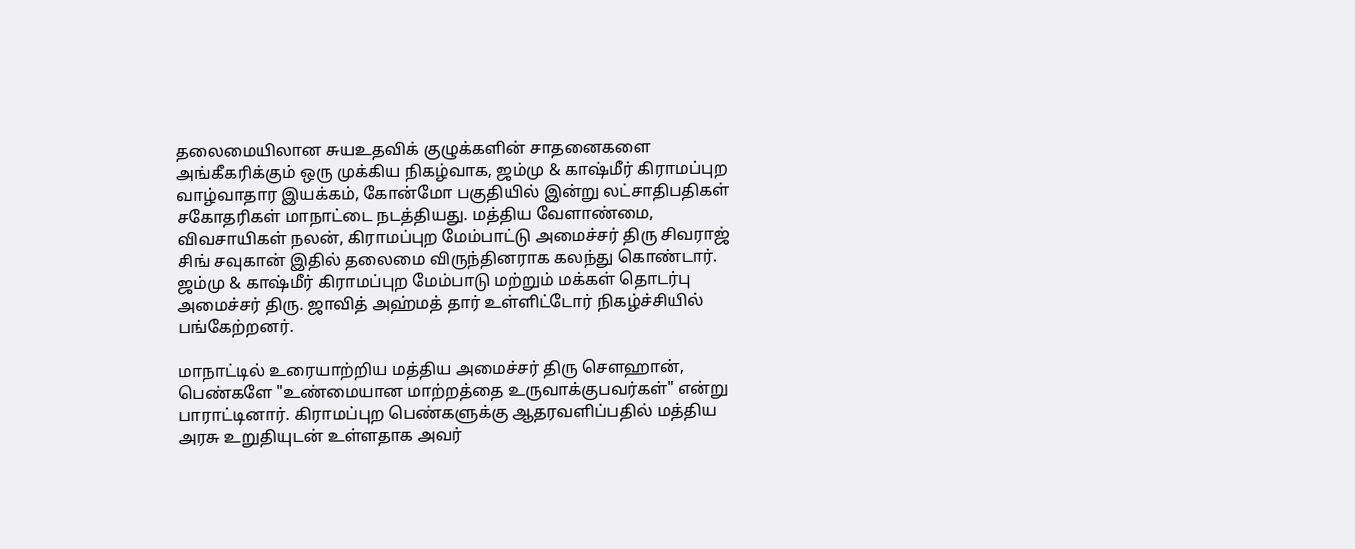தலைமையிலான சுயஉதவிக் குழுக்களின் சாதனைகளை அங்கீகரிக்கும் ஒரு முக்கிய நிகழ்வாக, ஜம்மு & காஷ்மீர் கிராமப்புற வாழ்வாதார இயக்கம், கோன்மோ பகுதியில் இன்று லட்சாதிபதிகள் சகோதரிகள் மாநாட்டை நடத்தியது. மத்திய வேளாண்மை, விவசாயிகள் நலன், கிராமப்புற மேம்பாட்டு அமைச்சர் திரு சிவராஜ் சிங் சவுகான் இதில் தலைமை விருந்தினராக கலந்து கொண்டார். ஜம்மு & காஷ்மீர் கிராமப்புற மேம்பாடு மற்றும் மக்கள் தொடர்பு அமைச்சர் திரு. ஜாவித் அஹ்மத் தார் உள்ளிட்டோர் நிகழ்ச்சியில் பங்கேற்றனர்.

மாநாட்டில் உரையாற்றிய மத்திய அமைச்சர் திரு சௌஹான், பெண்களே "உண்மையான மாற்றத்தை உருவாக்குபவர்கள்" என்று பாராட்டினார். கிராமப்புற பெண்களுக்கு ஆதரவளிப்பதில் மத்திய அரசு உறுதியுடன் உள்ளதாக அவர்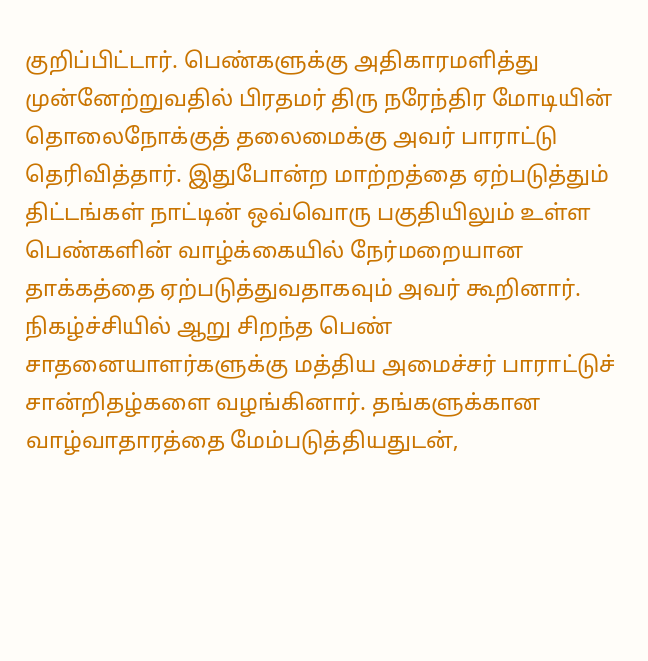குறிப்பிட்டார். பெண்களுக்கு அதிகாரமளித்து முன்னேற்றுவதில் பிரதமர் திரு நரேந்திர மோடியின் தொலைநோக்குத் தலைமைக்கு அவர் பாராட்டு தெரிவித்தார். இதுபோன்ற மாற்றத்தை ஏற்படுத்தும் திட்டங்கள் நாட்டின் ஒவ்வொரு பகுதியிலும் உள்ள பெண்களின் வாழ்க்கையில் நேர்மறையான தாக்கத்தை ஏற்படுத்துவதாகவும் அவர் கூறினார். நிகழ்ச்சியில் ஆறு சிறந்த பெண் சாதனையாளர்களுக்கு மத்திய அமைச்சர் பாராட்டுச் சான்றிதழ்களை வழங்கினார். தங்களுக்கான வாழ்வாதாரத்தை மேம்படுத்தியதுடன்,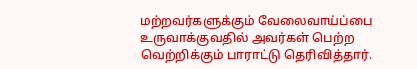மற்றவர்களுக்கும் வேலைவாய்ப்பை உருவாக்குவதில் அவர்கள் பெற்ற வெற்றிக்கும் பாராட்டு தெரிவித்தார்.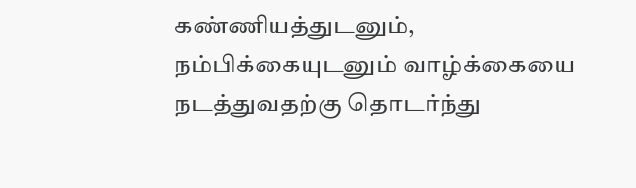கண்ணியத்துடனும், நம்பிக்கையுடனும் வாழ்க்கையை நடத்துவதற்கு தொடர்ந்து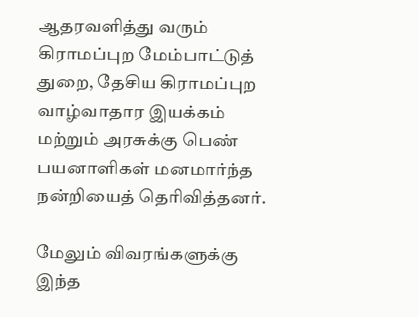ஆதரவளித்து வரும் கிராமப்புற மேம்பாட்டுத் துறை, தேசிய கிராமப்புற வாழ்வாதார இயக்கம் மற்றும் அரசுக்கு பெண் பயனாளிகள் மனமார்ந்த நன்றியைத் தெரிவித்தனர்.

மேலும் விவரங்களுக்கு இந்த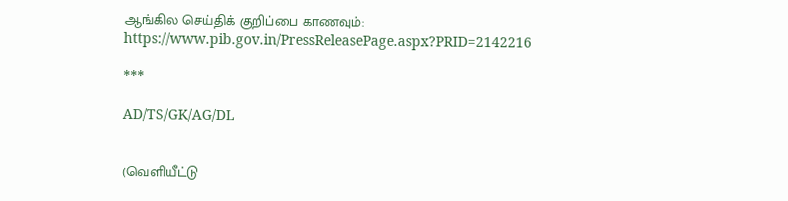ஆங்கில செய்திக் குறிப்பை காணவும்: https://www.pib.gov.in/PressReleasePage.aspx?PRID=2142216

***

AD/TS/GK/AG/DL


(வெளியீட்டு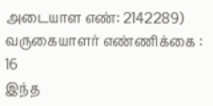அடையாள எண்: 2142289) வருகையாளர் எண்ணிக்கை : 16
இந்த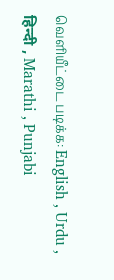வெளியீட்டை படிக்க: English , Urdu , हिन्दी , Marathi , Punjabi